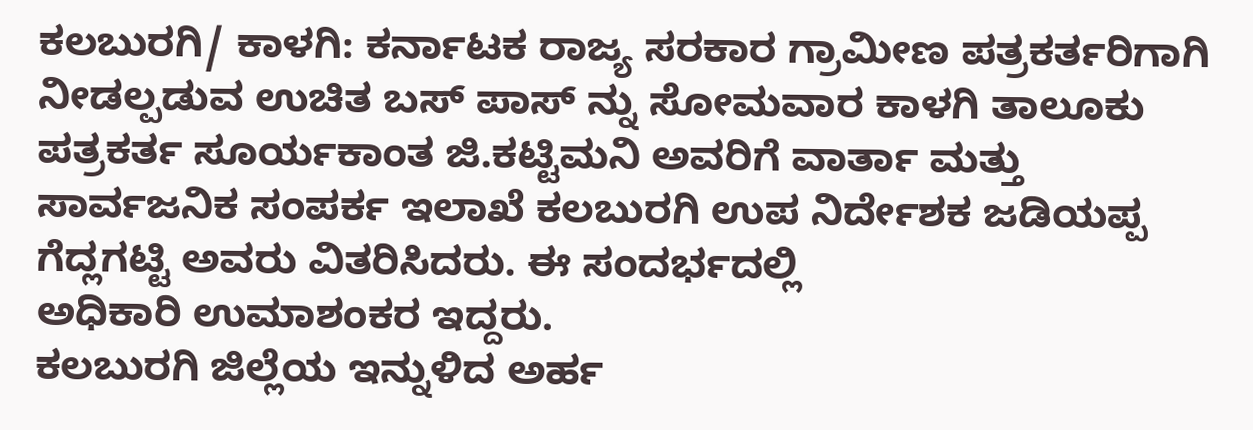ಕಲಬುರಗಿ/ ಕಾಳಗಿ: ಕರ್ನಾಟಕ ರಾಜ್ಯ ಸರಕಾರ ಗ್ರಾಮೀಣ ಪತ್ರಕರ್ತರಿಗಾಗಿ ನೀಡಲ್ಪಡುವ ಉಚಿತ ಬಸ್ ಪಾಸ್ ನ್ನು ಸೋಮವಾರ ಕಾಳಗಿ ತಾಲೂಕು ಪತ್ರಕರ್ತ ಸೂರ್ಯಕಾಂತ ಜಿ.ಕಟ್ಟಿಮನಿ ಅವರಿಗೆ ವಾರ್ತಾ ಮತ್ತು ಸಾರ್ವಜನಿಕ ಸಂಪರ್ಕ ಇಲಾಖೆ ಕಲಬುರಗಿ ಉಪ ನಿರ್ದೇಶಕ ಜಡಿಯಪ್ಪ ಗೆದ್ಲಗಟ್ಟಿ ಅವರು ವಿತರಿಸಿದರು. ಈ ಸಂದರ್ಭದಲ್ಲಿ
ಅಧಿಕಾರಿ ಉಮಾಶಂಕರ ಇದ್ದರು.
ಕಲಬುರಗಿ ಜಿಲ್ಲೆಯ ಇನ್ನುಳಿದ ಅರ್ಹ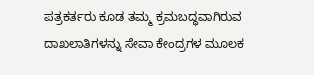ಪತ್ರಕರ್ತರು ಕೂಡ ತಮ್ಮ ಕ್ರಮಬದ್ಧವಾಗಿರುವ ದಾಖಲಾತಿಗಳನ್ನು ಸೇವಾ ಕೇಂದ್ರಗಳ ಮೂಲಕ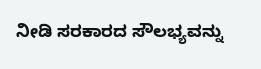ನೀಡಿ ಸರಕಾರದ ಸೌಲಭ್ಯವನ್ನು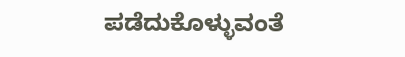ಪಡೆದುಕೊಳ್ಳುವಂತೆ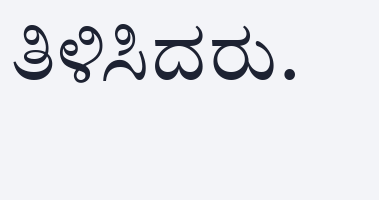ತಿಳಿಸಿದರು.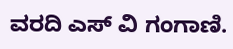ವರದಿ ಎಸ್ ವಿ ಗಂಗಾಣಿ.